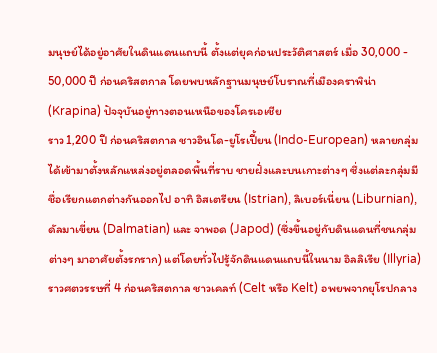มนุษย์ได้อยู่อาศัยในดินแดนแถบนี้ ตั้งแต่ยุคก่อนประวัติศาสตร์ เมื่อ 30,000 - 50,000 ปี ก่อนคริสตกาล โดยพบหลักฐานมนุษย์โบราณที่เมืองคราพิน่า (Krapina) ปัจจุบันอยู่ทางตอนเหนือของโครเอเชีย
ราว 1,200 ปี ก่อนคริสตกาล ชาวอินโด-ยูโรเปี้ยน (Indo-European) หลายกลุ่ม ได้เข้ามาตั้งหลักแหล่งอยู่ตลอดพื้นที่ราบ ชายฝั่งและบนเกาะต่างๆ ซึ่งแต่ละกลุ่มมีชื่อเรียกแตกต่างกันออกไป อาทิ อิสเตรียน (Istrian), ลิเบอร์เนี่ยน (Liburnian), ดัลมาเขี่ยน (Dalmatian) และ จาพอด (Japod) (ซึ่งขึ้นอยู่กับดินแดนที่ชนกลุ่มต่างๆ มาอาศัยตั้งรกราก) แต่โดยทั่วไปรู้จักดินแดนแถบนี้ในนาม อิลลิเรีย (Illyria)
ราวศตวรรษที่ 4 ก่อนคริสตกาล ชาวเคลท์ (Celt หรือ Kelt) อพยพจากยุโรปกลาง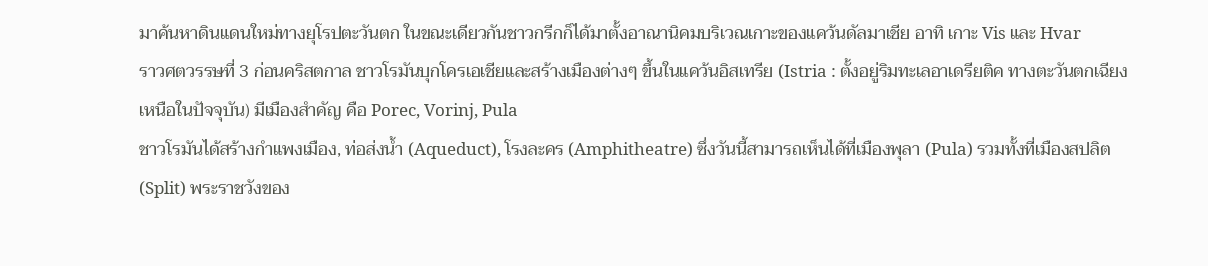มาค้นหาดินแดนใหม่ทางยุโรปตะวันตก ในขณะเดียวกันชาวกรีกก็ได้มาตั้งอาณานิคมบริเวณเกาะของแคว้นดัลมาเชีย อาทิ เกาะ Vis และ Hvar
ราวศตวรรษที่ 3 ก่อนคริสตกาล ชาวโรมันบุกโครเอเชียและสร้างเมืองต่างๆ ขึ้นในแคว้นอิสเทรีย (Istria : ตั้งอยู่ริมทะเลอาเดรียติค ทางตะวันตกเฉียงเหนือในปัจจุบัน) มีเมืองสำคัญ คือ Porec, Vorinj, Pula
ชาวโรมันได้สร้างกำแพงเมือง, ท่อส่งน้ำ (Aqueduct), โรงละคร (Amphitheatre) ซึ่งวันนี้สามารถเห็นได้ที่เมืองพุลา (Pula) รวมทั้งที่เมืองสปลิต (Split) พระราชวังของ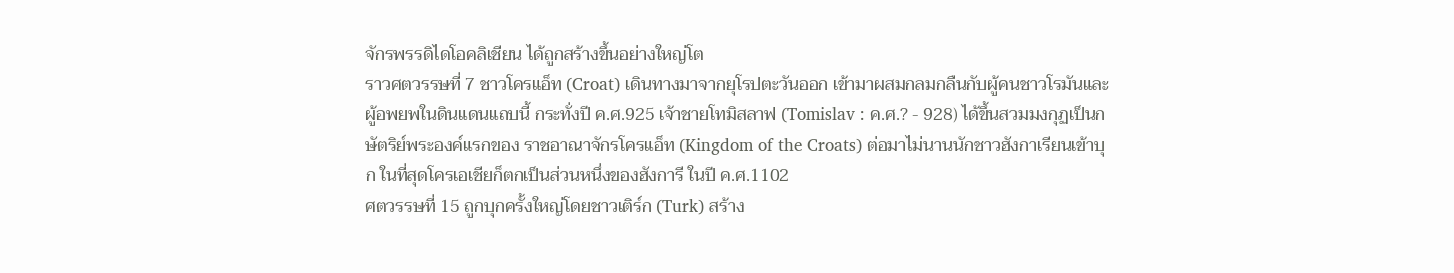จักรพรรดิไดโอคลิเชียน ได้ถูกสร้างขึ้นอย่างใหญ่โต
ราวศตวรรษที่ 7 ชาวโครแอ็ท (Croat) เดินทางมาจากยุโรปตะวันออก เข้ามาผสมกลมกลืนกับผู้คนชาวโรมันและผู้อพยพในดินแดนแถบนี้ กระทั่งปี ค.ศ.925 เจ้าชายโทมิสลาฟ (Tomislav : ค.ศ.? - 928) ได้ขึ้นสวมมงกุฏเป็นกษัตริย์พระองค์แรกของ ราชอาณาจักรโครแอ็ท (Kingdom of the Croats) ต่อมาไม่นานนักชาวฮังกาเรียนเข้าบุก ในที่สุดโครเอเชียก็ตกเป็นส่วนหนึ่งของฮังการี ในปี ค.ศ.1102
ศตวรรษที่ 15 ถูกบุกครั้งใหญ่โดยชาวเติร์ก (Turk) สร้าง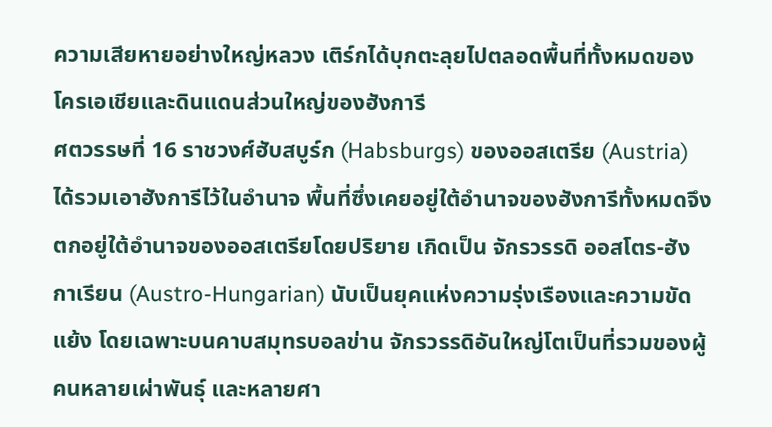ความเสียหายอย่างใหญ่หลวง เติร์กได้บุกตะลุยไปตลอดพื้นที่ทั้งหมดของโครเอเชียและดินแดนส่วนใหญ่ของฮังการี
ศตวรรษที่ 16 ราชวงศ์ฮับสบูร์ก (Habsburgs) ของออสเตรีย (Austria) ได้รวมเอาฮังการีไว้ในอำนาจ พื้นที่ซึ่งเคยอยู่ใต้อำนาจของฮังการีทั้งหมดจึงตกอยู่ใต้อำนาจของออสเตรียโดยปริยาย เกิดเป็น จักรวรรดิ ออสโตร-ฮังกาเรียน (Austro-Hungarian) นับเป็นยุคแห่งความรุ่งเรืองและความขัดแย้ง โดยเฉพาะบนคาบสมุทรบอลข่าน จักรวรรดิอันใหญ่โตเป็นที่รวมของผู้คนหลายเผ่าพันธุ์ และหลายศา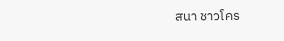สนา ชาวโคร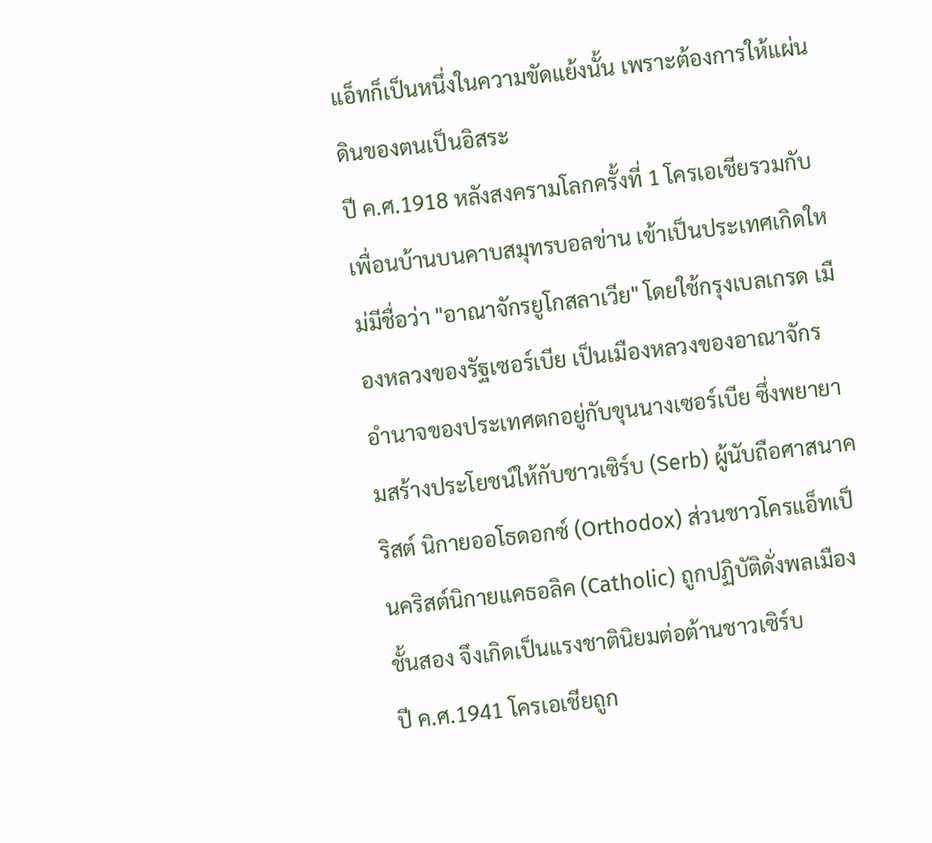แอ็ทก็เป็นหนึ่งในความขัดแย้งนั้น เพราะต้องการให้แผ่นดินของตนเป็นอิสระ
ปี ค.ศ.1918 หลังสงครามโลกครั้งที่ 1 โครเอเชียรวมกับเพื่อนบ้านบนคาบสมุทรบอลข่าน เข้าเป็นประเทศเกิดใหม่มีชื่อว่า "อาณาจักรยูโกสลาเวีย" โดยใช้กรุงเบลเกรด เมืองหลวงของรัฐเซอร์เบีย เป็นเมืองหลวงของอาณาจักร อำนาจของประเทศตกอยู่กับขุนนางเซอร์เบีย ซึ่งพยายามสร้างประโยชน์ให้กับชาวเซิร์บ (Serb) ผู้นับถือศาสนาคริสต์ นิกายออโธดอกซ์ (Orthodox) ส่วนชาวโครแอ็ทเป็นคริสต์นิกายแคธอลิค (Catholic) ถูกปฏิบัติดั่งพลเมืองชั้นสอง จึงเกิดเป็นแรงชาตินิยมต่อต้านชาวเซิร์บ
ปี ค.ศ.1941 โครเอเชียถูก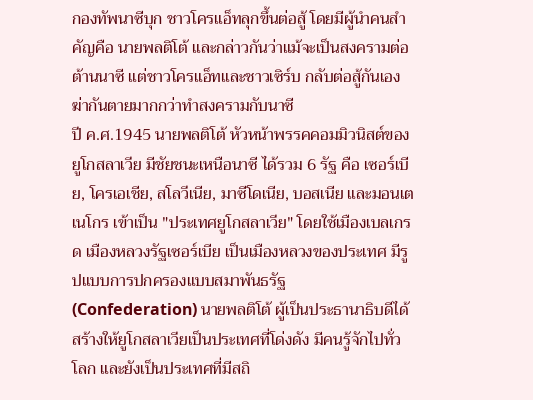กองทัพนาซีบุก ชาวโครแอ็ทลุกขึ้นต่อสู้ โดยมีผู้นำคนสำคัญคือ นายพลติโต้ และกล่าวกันว่าแม้จะเป็นสงครามต่อต้านนาซี แต่ชาวโครแอ็ทและชาวเซิร์บ กลับต่อสู้กันเอง ฆ่ากันตายมากกว่าทำสงครามกับนาซี
ปี ค.ศ.1945 นายพลติโต้ หัวหน้าพรรคคอมมิวนิสต์ของยูโกสลาเวีย มีชัยชนะเหนือนาซี ได้รวม 6 รัฐ คือ เซอร์เบีย, โครเอเชีย, สโลวีเนีย, มาซีโดเนีย, บอสเนีย และมอนเตเนโกร เข้าเป็น "ประเทศยูโกสลาเวีย" โดยใช้เมืองเบลเกรด เมืองหลวงรัฐเซอร์เบีย เป็นเมืองหลวงของประเทศ มีรูปแบบการปกครองแบบสมาพันธรัฐ (Confederation) นายพลติโต้ ผู้เป็นประธานาธิบดีได้สร้างให้ยูโกสลาเวียเป็นประเทศที่โด่งดัง มีคนรู้จักไปทั่วโลก และยังเป็นประเทศที่มีสถิ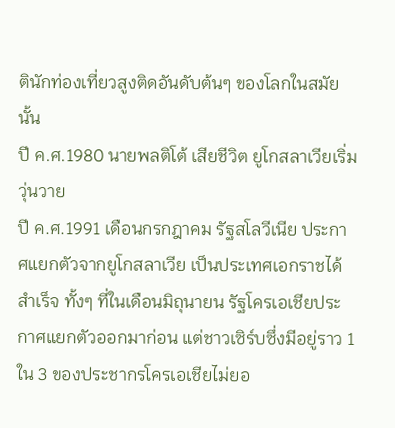ตินักท่องเที่ยวสูงติดอันดับต้นๆ ของโลกในสมัยนั้น
ปี ค.ศ.1980 นายพลติโต้ เสียชีวิต ยูโกสลาเวียเริ่มวุ่นวาย
ปี ค.ศ.1991 เดือนกรกฎาคม รัฐสโลวีเนีย ประกาศแยกตัวจากยูโกสลาเวีย เป็นประเทศเอกราชได้สำเร็จ ทั้งๆ ที่ในเดือนมิถุนายน รัฐโครเอเชียประกาศแยกตัวออกมาก่อน แต่ชาวเซิร์บซึ่งมีอยู่ราว 1 ใน 3 ของประชากรโครเอเชียไม่ยอ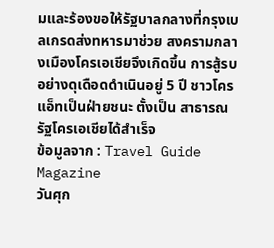มและร้องขอให้รัฐบาลกลางที่กรุงเบลเกรดส่งทหารมาช่วย สงครามกลางเมืองโครเอเชียจึงเกิดขึ้น การสู้รบอย่างดุเดือดดำเนินอยู่ 5 ปี ชาวโครแอ็ทเป็นฝ่ายชนะ ตั้งเป็น สาธารณรัฐโครเอเชียได้สำเร็จ
ข้อมูลจาก : Travel Guide Magazine
วันศุก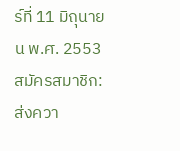ร์ที่ 11 มิถุนายน พ.ศ. 2553
สมัครสมาชิก:
ส่งควา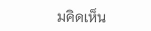มคิดเห็น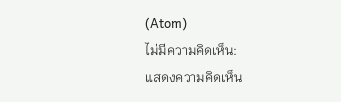(Atom)
ไม่มีความคิดเห็น:
แสดงความคิดเห็น